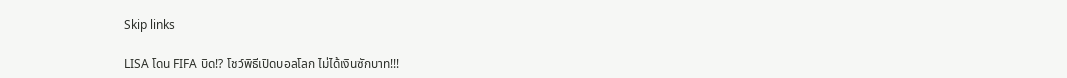Skip links

LISA โดน FIFA บิด!? โชว์พิธีเปิดบอลโลก ไม่ได้เงินซักบาท!!!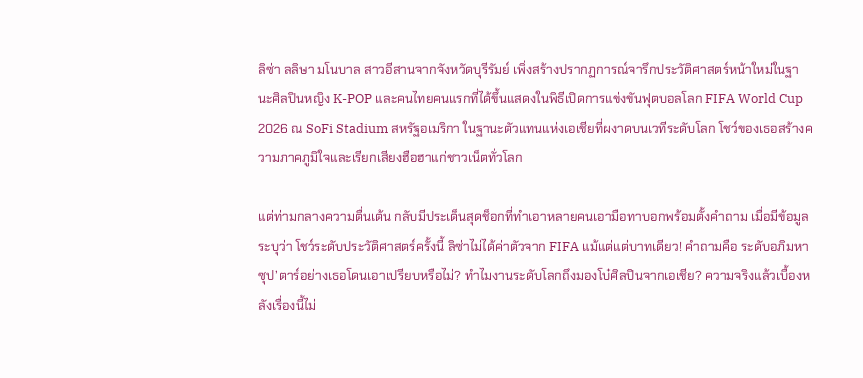ลิซ่า ลลิษา มโนบาล สาวอีสานจากจังหวัดบุรีรัมย์ เพิ่งสร้างปรากฏการณ์จารึกประวัติศาสตร์หน้าใหม่ในฐานะศิลปินหญิง K-POP และคนไทยคนแรกที่ได้ขึ้นแสดงในพิธีเปิดการแข่งขันฟุตบอลโลก FIFA World Cup 2026 ณ SoFi Stadium สหรัฐอเมริกา ในฐานะตัวแทนแห่งเอเชียที่ผงาดบนเวทีระดับโลก โชว์ของเธอสร้างความภาคภูมิใจและเรียกเสียงฮือฮาแก่ชาวเน็ตทั่วโลก

แต่ท่ามกลางความตื่นเต้น กลับมีประเด็นสุดช็อกที่ทำเอาหลายคนเอามือทาบอกพร้อมตั้งคำถาม เมื่อมีข้อมูลระบุว่า โชว์ระดับประวัติศาสตร์ครั้งนี้ ลิซ่าไม่ได้ค่าตัวจาก FIFA แม้แต่แต่บาทเดียว! คำถามคือ ระดับอภิมหาซุป’ตาร์อย่างเธอโดนเอาเปรียบหรือไม่? ทำไมงานระดับโลกถึงมองโบ๋ศิลปินจากเอเชีย? ความจริงแล้วเบื้องหลังเรื่องนี้ไม่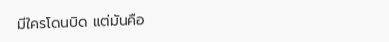มีใครโดนบิด แต่มันคือ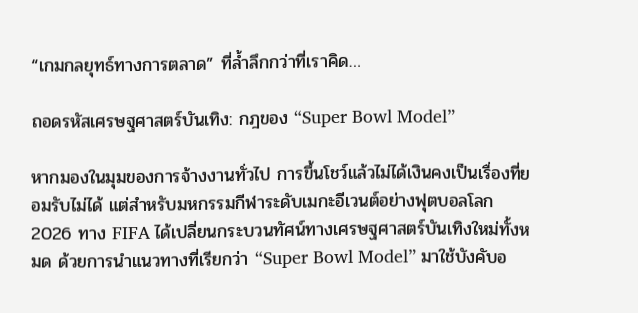“เกมกลยุทธ์ทางการตลาด” ที่ล้ำลึกกว่าที่เราคิด…

ถอดรหัสเศรษฐศาสตร์บันเทิง: กฎของ “Super Bowl Model”

หากมองในมุมของการจ้างงานทั่วไป การขึ้นโชว์แล้วไม่ได้เงินคงเป็นเรื่องที่ยอมรับไม่ได้ แต่สำหรับมหกรรมกีฬาระดับเมกะอีเวนต์อย่างฟุตบอลโลก 2026 ทาง FIFA ได้เปลี่ยนกระบวนทัศน์ทางเศรษฐศาสตร์บันเทิงใหม่ทั้งหมด ด้วยการนำแนวทางที่เรียกว่า “Super Bowl Model” มาใช้บังคับอ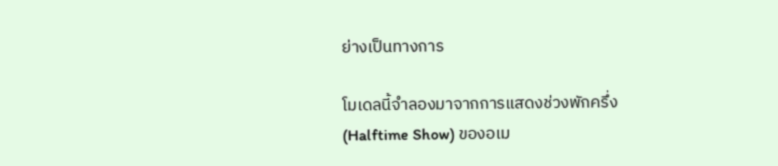ย่างเป็นทางการ

โมเดลนี้จำลองมาจากการแสดงช่วงพักครึ่ง (Halftime Show) ของอเม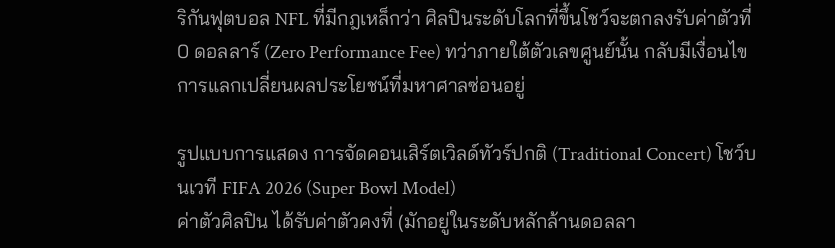ริกันฟุตบอล NFL ที่มีกฎเหล็กว่า ศิลปินระดับโลกที่ขึ้นโชว์จะตกลงรับค่าตัวที่ 0 ดอลลาร์ (Zero Performance Fee) ทว่าภายใต้ตัวเลขศูนย์นั้น กลับมีเงื่อนไขการแลกเปลี่ยนผลประโยชน์ที่มหาศาลซ่อนอยู่

รูปแบบการแสดง การจัดคอนเสิร์ตเวิลด์ทัวร์ปกติ (Traditional Concert) โชว์บนเวที FIFA 2026 (Super Bowl Model)
ค่าตัวศิลปิน ได้รับค่าตัวคงที่ (มักอยู่ในระดับหลักล้านดอลลา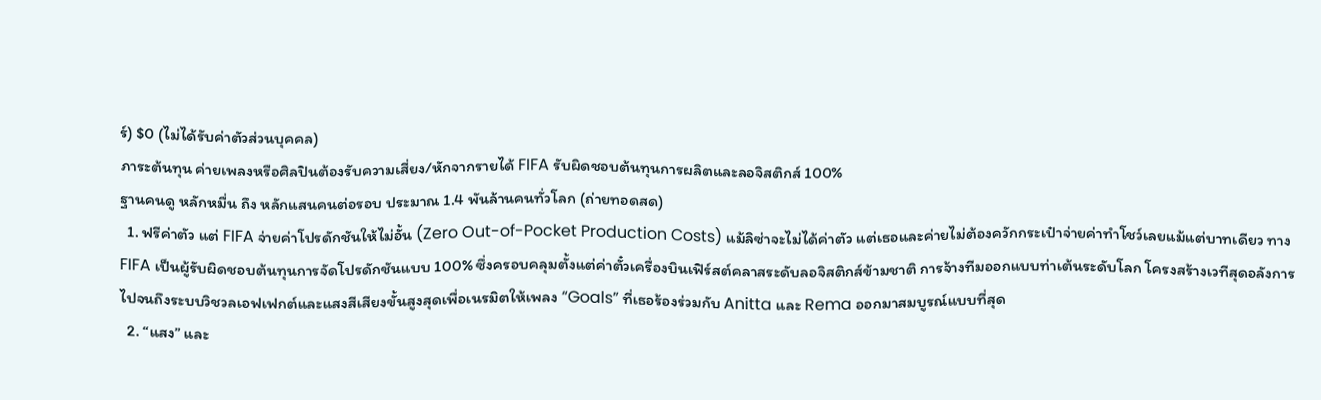ร์) $0 (ไม่ได้รับค่าตัวส่วนบุคคล)
ภาระต้นทุน ค่ายเพลงหรือศิลปินต้องรับความเสี่ยง/หักจากรายได้ FIFA รับผิดชอบต้นทุนการผลิตและลอจิสติกส์ 100%
ฐานคนดู หลักหมื่น ถึง หลักแสนคนต่อรอบ ประมาณ 1.4 พันล้านคนทั่วโลก (ถ่ายทอดสด)
  1. ฟรีค่าตัว แต่ FIFA จ่ายค่าโปรดักชันให้ไม่อั้น (Zero Out-of-Pocket Production Costs) แม้ลิซ่าจะไม่ได้ค่าตัว แต่เธอและค่ายไม่ต้องควักกระเป๋าจ่ายค่าทำโชว์เลยแม้แต่บาทเดียว ทาง FIFA เป็นผู้รับผิดชอบต้นทุนการจัดโปรดักชันแบบ 100% ซึ่งครอบคลุมตั้งแต่ค่าตั๋วเครื่องบินเฟิร์สต์คลาสระดับลอจิสติกส์ข้ามชาติ การจ้างทีมออกแบบท่าเต้นระดับโลก โครงสร้างเวทีสุดอลังการ ไปจนถึงระบบวิชวลเอฟเฟกต์และแสงสีเสียงขั้นสูงสุดเพื่อเนรมิตให้เพลง “Goals” ที่เธอร้องร่วมกับ Anitta และ Rema ออกมาสมบูรณ์แบบที่สุด
  2. “แสง” และ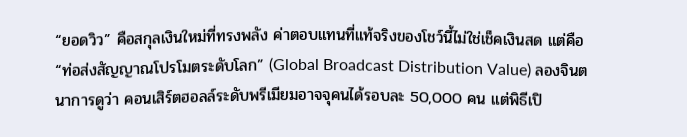“ยอดวิว” คือสกุลเงินใหม่ที่ทรงพลัง ค่าตอบแทนที่แท้จริงของโชว์นี้ไม่ใช่เช็คเงินสด แต่คือ “ท่อส่งสัญญาณโปรโมตระดับโลก” (Global Broadcast Distribution Value) ลองจินตนาการดูว่า คอนเสิร์ตฮอลล์ระดับพรีเมียมอาจจุคนได้รอบละ 50,000 คน แต่พิธีเปิ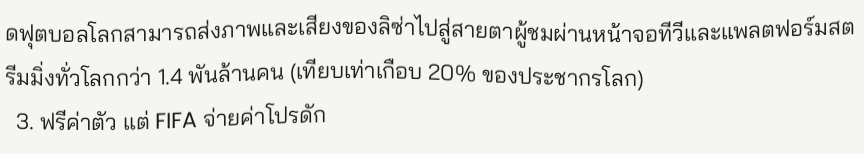ดฟุตบอลโลกสามารถส่งภาพและเสียงของลิซ่าไปสู่สายตาผู้ชมผ่านหน้าจอทีวีและแพลตฟอร์มสตรีมมิ่งทั่วโลกกว่า 1.4 พันล้านคน (เทียบเท่าเกือบ 20% ของประชากรโลก)
  3. ฟรีค่าตัว แต่ FIFA จ่ายค่าโปรดัก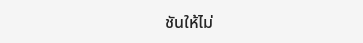ชันให้ไม่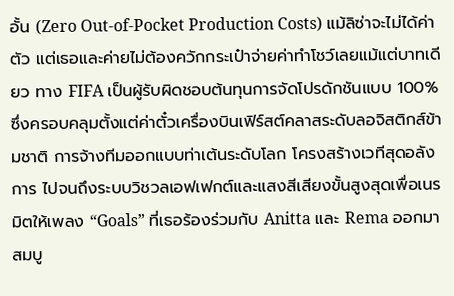อั้น (Zero Out-of-Pocket Production Costs) แม้ลิซ่าจะไม่ได้ค่าตัว แต่เธอและค่ายไม่ต้องควักกระเป๋าจ่ายค่าทำโชว์เลยแม้แต่บาทเดียว ทาง FIFA เป็นผู้รับผิดชอบต้นทุนการจัดโปรดักชันแบบ 100% ซึ่งครอบคลุมตั้งแต่ค่าตั๋วเครื่องบินเฟิร์สต์คลาสระดับลอจิสติกส์ข้ามชาติ การจ้างทีมออกแบบท่าเต้นระดับโลก โครงสร้างเวทีสุดอลังการ ไปจนถึงระบบวิชวลเอฟเฟกต์และแสงสีเสียงขั้นสูงสุดเพื่อเนรมิตให้เพลง “Goals” ที่เธอร้องร่วมกับ Anitta และ Rema ออกมาสมบู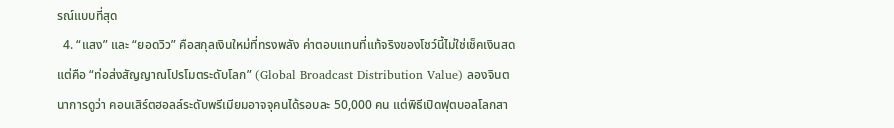รณ์แบบที่สุด
  4. “แสง” และ “ยอดวิว” คือสกุลเงินใหม่ที่ทรงพลัง ค่าตอบแทนที่แท้จริงของโชว์นี้ไม่ใช่เช็คเงินสด แต่คือ “ท่อส่งสัญญาณโปรโมตระดับโลก” (Global Broadcast Distribution Value) ลองจินตนาการดูว่า คอนเสิร์ตฮอลล์ระดับพรีเมียมอาจจุคนได้รอบละ 50,000 คน แต่พิธีเปิดฟุตบอลโลกสา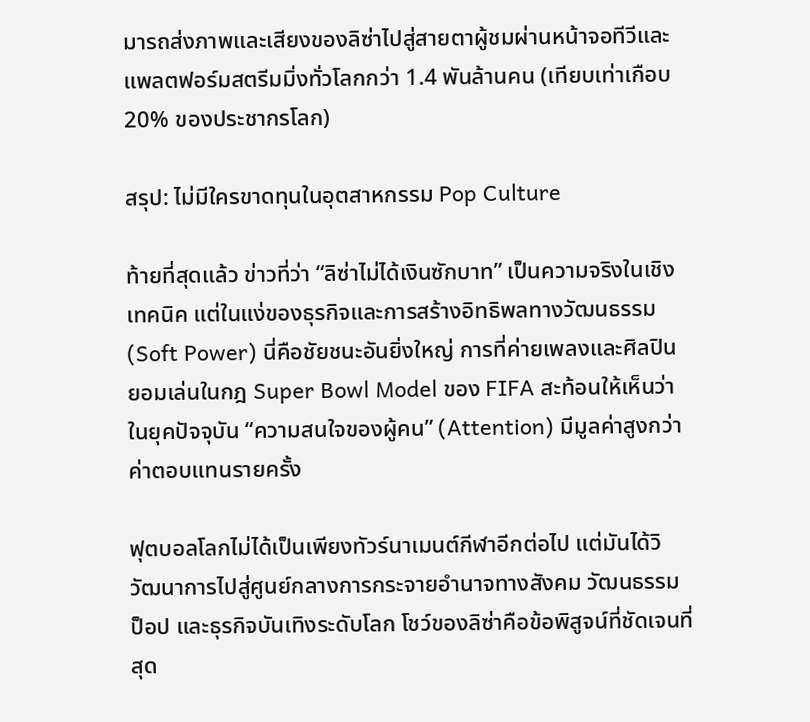มารถส่งภาพและเสียงของลิซ่าไปสู่สายตาผู้ชมผ่านหน้าจอทีวีและแพลตฟอร์มสตรีมมิ่งทั่วโลกกว่า 1.4 พันล้านคน (เทียบเท่าเกือบ 20% ของประชากรโลก)

สรุป: ไม่มีใครขาดทุนในอุตสาหกรรม Pop Culture

ท้ายที่สุดแล้ว ข่าวที่ว่า “ลิซ่าไม่ได้เงินซักบาท” เป็นความจริงในเชิงเทคนิค แต่ในแง่ของธุรกิจและการสร้างอิทธิพลทางวัฒนธรรม (Soft Power) นี่คือชัยชนะอันยิ่งใหญ่ การที่ค่ายเพลงและศิลปินยอมเล่นในกฎ Super Bowl Model ของ FIFA สะท้อนให้เห็นว่าในยุคปัจจุบัน “ความสนใจของผู้คน” (Attention) มีมูลค่าสูงกว่าค่าตอบแทนรายครั้ง

ฟุตบอลโลกไม่ได้เป็นเพียงทัวร์นาเมนต์กีฬาอีกต่อไป แต่มันได้วิวัฒนาการไปสู่ศูนย์กลางการกระจายอำนาจทางสังคม วัฒนธรรมป็อป และธุรกิจบันเทิงระดับโลก โชว์ของลิซ่าคือข้อพิสูจน์ที่ชัดเจนที่สุด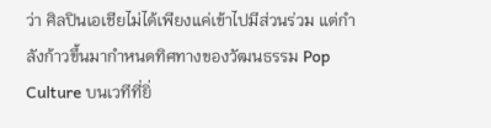ว่า ศิลปินเอเชียไม่ได้เพียงแค่เข้าไปมีส่วนร่วม แต่กำลังก้าวขึ้นมากำหนดทิศทางของวัฒนธรรม Pop Culture บนเวทีที่ยิ่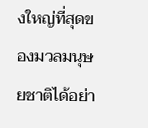งใหญ่ที่สุดของมวลมนุษยชาติได้อย่า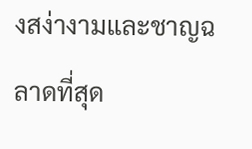งสง่างามและชาญฉลาดที่สุด